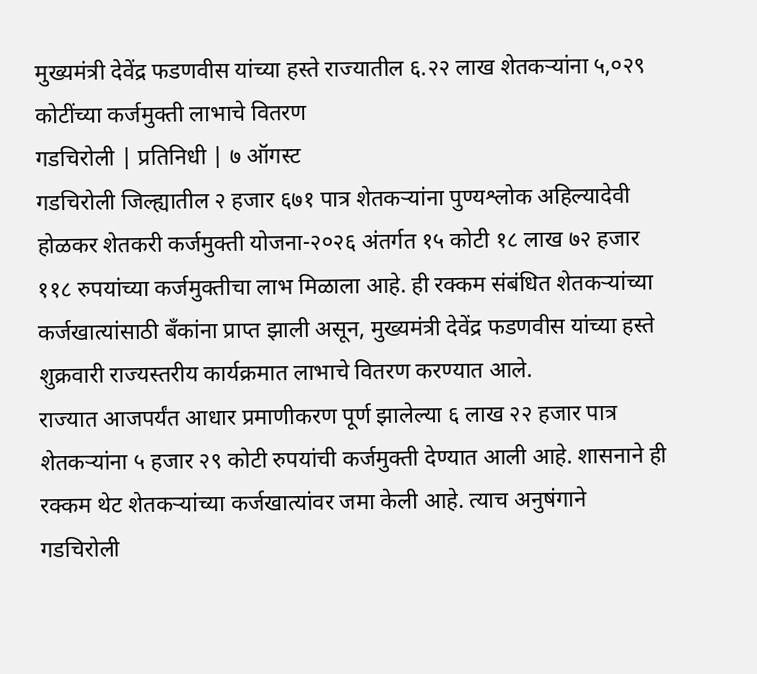मुख्यमंत्री देवेंद्र फडणवीस यांच्या हस्ते राज्यातील ६.२२ लाख शेतकऱ्यांना ५,०२९ कोटींच्या कर्जमुक्ती लाभाचे वितरण
गडचिरोली | प्रतिनिधी | ७ ऑगस्ट
गडचिरोली जिल्ह्यातील २ हजार ६७१ पात्र शेतकऱ्यांना पुण्यश्लोक अहिल्यादेवी होळकर शेतकरी कर्जमुक्ती योजना-२०२६ अंतर्गत १५ कोटी १८ लाख ७२ हजार ११८ रुपयांच्या कर्जमुक्तीचा लाभ मिळाला आहे. ही रक्कम संबंधित शेतकऱ्यांच्या कर्जखात्यांसाठी बँकांना प्राप्त झाली असून, मुख्यमंत्री देवेंद्र फडणवीस यांच्या हस्ते शुक्रवारी राज्यस्तरीय कार्यक्रमात लाभाचे वितरण करण्यात आले.
राज्यात आजपर्यंत आधार प्रमाणीकरण पूर्ण झालेल्या ६ लाख २२ हजार पात्र शेतकऱ्यांना ५ हजार २९ कोटी रुपयांची कर्जमुक्ती देण्यात आली आहे. शासनाने ही रक्कम थेट शेतकऱ्यांच्या कर्जखात्यांवर जमा केली आहे. त्याच अनुषंगाने गडचिरोली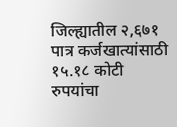जिल्ह्यातील २,६७१ पात्र कर्जखात्यांसाठी १५.१८ कोटी रुपयांचा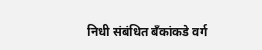निधी संबंधित बँकांकडे वर्ग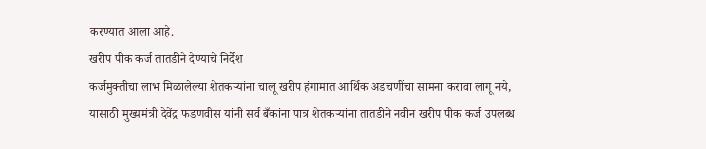करण्यात आला आहे.
खरीप पीक कर्ज तातडीने देण्याचे निर्देश
कर्जमुक्तीचा लाभ मिळालेल्या शेतकऱ्यांना चालू खरीप हंगामात आर्थिक अडचणींचा सामना करावा लागू नये, यासाठी मुख्यमंत्री देवेंद्र फडणवीस यांनी सर्व बँकांना पात्र शेतकऱ्यांना तातडीने नवीन खरीप पीक कर्ज उपलब्ध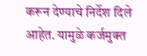करून देण्याचे निर्देश दिले आहेत. यामुळे कर्जमुक्त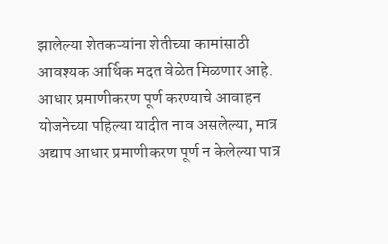झालेल्या शेतकऱ्यांना शेतीच्या कामांसाठी आवश्यक आर्थिक मदत वेळेत मिळणार आहे.
आधार प्रमाणीकरण पूर्ण करण्याचे आवाहन
योजनेच्या पहिल्या यादीत नाव असलेल्या, मात्र अद्याप आधार प्रमाणीकरण पूर्ण न केलेल्या पात्र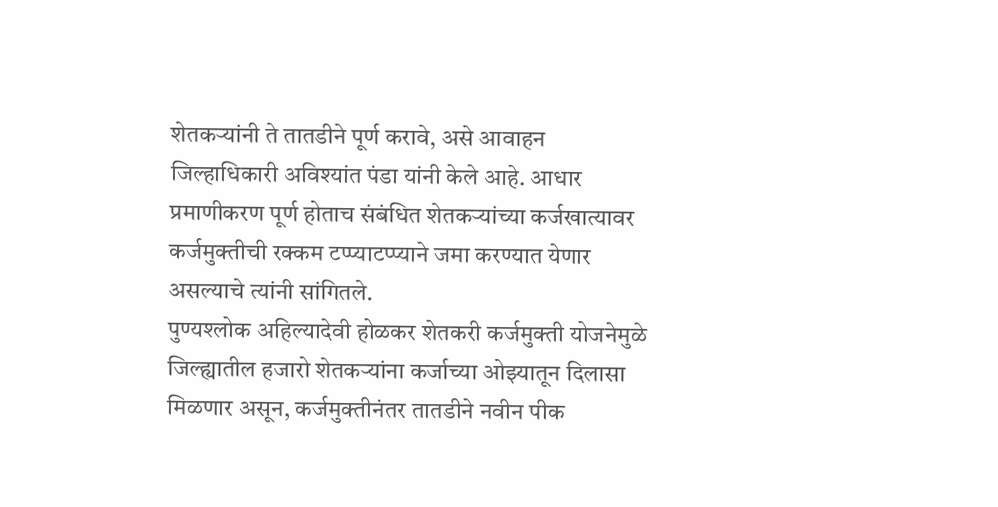शेतकऱ्यांनी ते तातडीने पूर्ण करावे, असे आवाहन जिल्हाधिकारी अविश्यांत पंडा यांनी केले आहे. आधार प्रमाणीकरण पूर्ण होताच संबंधित शेतकऱ्यांच्या कर्जखात्यावर कर्जमुक्तीची रक्कम टप्प्याटप्प्याने जमा करण्यात येणार असल्याचे त्यांनी सांगितले.
पुण्यश्लोक अहिल्यादेवी होळकर शेतकरी कर्जमुक्ती योजनेमुळे जिल्ह्यातील हजारो शेतकऱ्यांना कर्जाच्या ओझ्यातून दिलासा मिळणार असून, कर्जमुक्तीनंतर तातडीने नवीन पीक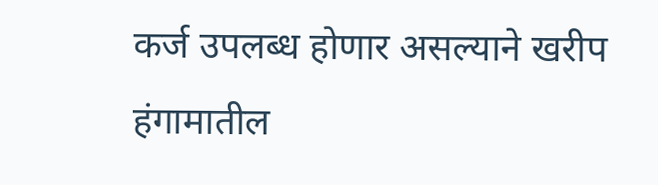कर्ज उपलब्ध होणार असल्याने खरीप हंगामातील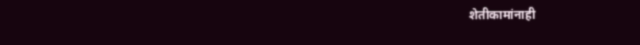शेतीकामांनाही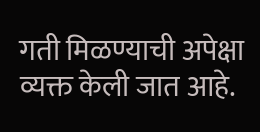गती मिळण्याची अपेक्षा व्यक्त केली जात आहे.